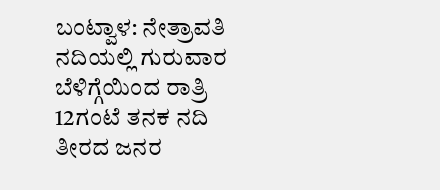ಬಂಟ್ವಾಳ: ನೇತ್ರಾವತಿ ನದಿಯಲ್ಲಿ ಗುರುವಾರ ಬೆಳಿಗ್ಗೆಯಿಂದ ರಾತ್ರಿ 12ಗಂಟೆ ತನಕ ನದಿ ತೀರದ ಜನರ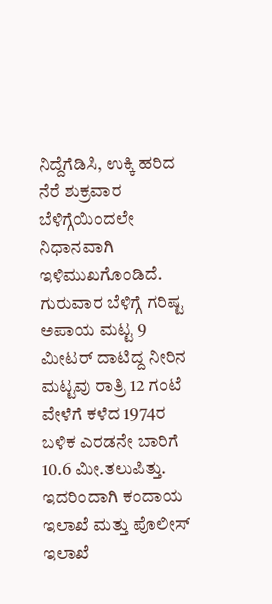ನಿದ್ದೆಗೆಡಿಸಿ, ಉಕ್ಕಿ ಹರಿದ ನೆರೆ ಶುಕ್ರವಾರ ಬೆಳಿಗ್ಗೆಯಿಂದಲೇ ನಿಧಾನವಾಗಿ ಇಳಿಮುಖಗೊಂಡಿದೆ. ಗುರುವಾರ ಬೆಳಿಗ್ಗೆ ಗರಿಷ್ಟ ಅಪಾಯ ಮಟ್ಟ 9 ಮೀಟರ್ ದಾಟಿದ್ದ ನೀರಿನ ಮಟ್ಟವು ರಾತ್ರಿ 12 ಗಂಟೆ ವೇಳೆಗೆ ಕಳೆದ 1974ರ ಬಳಿಕ ಎರಡನೇ ಬಾರಿಗೆ 10.6 ಮೀ.ತಲುಪಿತ್ತು. ಇದರಿಂದಾಗಿ ಕಂದಾಯ ಇಲಾಖೆ ಮತ್ತು ಪೊಲೀಸ್ ಇಲಾಖೆ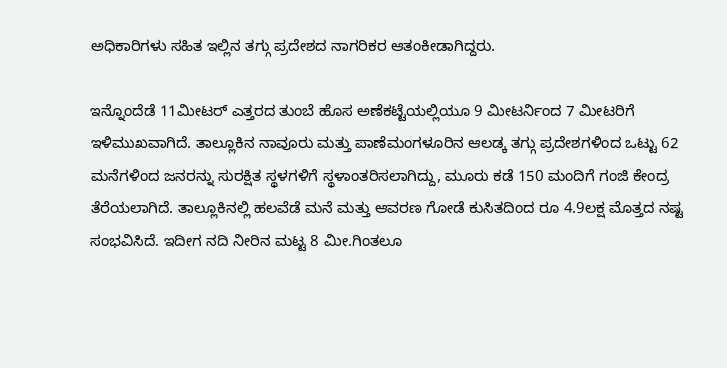ಅಧಿಕಾರಿಗಳು ಸಹಿತ ಇಲ್ಲಿನ ತಗ್ಗು ಪ್ರದೇಶದ ನಾಗರಿಕರ ಆತಂಕೀಡಾಗಿದ್ದರು.

ಇನ್ನೊಂದೆಡೆ 11ಮೀಟರ್ ಎತ್ತರದ ತುಂಬೆ ಹೊಸ ಅಣೆಕಟ್ಟೆಯಲ್ಲಿಯೂ 9 ಮೀಟರ್ನಿಂದ 7 ಮೀಟರಿಗೆ ಇಳಿಮುಖವಾಗಿದೆ. ತಾಲ್ಲೂಕಿನ ನಾವೂರು ಮತ್ತು ಪಾಣೆಮಂಗಳೂರಿನ ಆಲಡ್ಕ ತಗ್ಗು ಪ್ರದೇಶಗಳಿಂದ ಒಟ್ಟು 62 ಮನೆಗಳಿಂದ ಜನರನ್ನು ಸುರಕ್ಷಿತ ಸ್ಥಳಗಳಿಗೆ ಸ್ಥಳಾಂತರಿಸಲಾಗಿದ್ದು, ಮೂರು ಕಡೆ 150 ಮಂದಿಗೆ ಗಂಜಿ ಕೇಂದ್ರ ತೆರೆಯಲಾಗಿದೆ. ತಾಲ್ಲೂಕಿನಲ್ಲಿ ಹಲವೆಡೆ ಮನೆ ಮತ್ತು ಆವರಣ ಗೋಡೆ ಕುಸಿತದಿಂದ ರೂ 4.9ಲಕ್ಷ ಮೊತ್ತದ ನಷ್ಟ ಸಂಭವಿಸಿದೆ. ಇದೀಗ ನದಿ ನೀರಿನ ಮಟ್ಟ 8 ಮೀ.ಗಿಂತಲೂ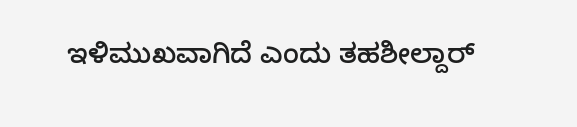ಇಳಿಮುಖವಾಗಿದೆ ಎಂದು ತಹಶೀಲ್ದಾರ್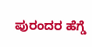ಪುರಂದರ ಹೆಗ್ಡೆ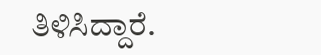ತಿಳಿಸಿದ್ದಾರೆ.